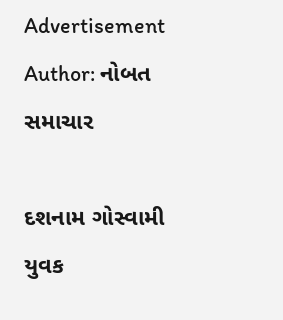Advertisement
Author: નોબત સમાચાર

દશનામ ગોસ્વામી યુવક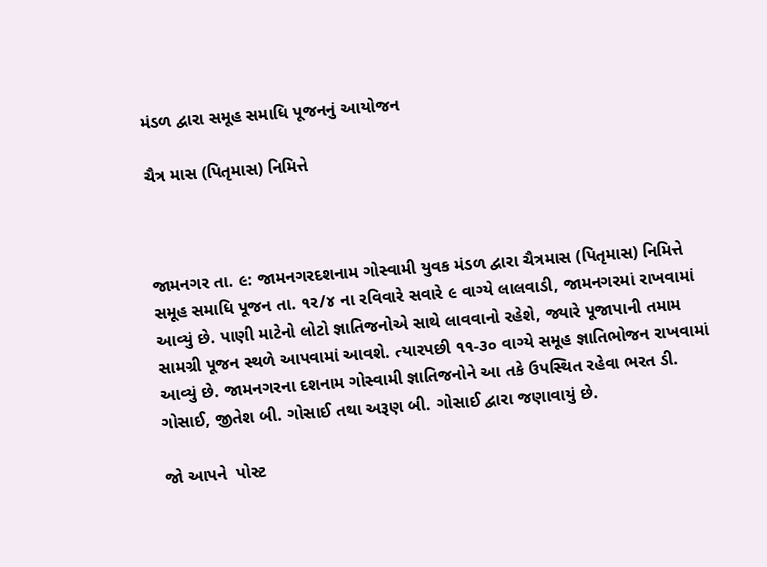મંડળ દ્વારા સમૂહ સમાધિ પૂજનનું આયોજન

ચૈત્ર માસ (પિતૃમાસ) નિમિત્તે



જામનગર તા. ૯: જામનગરદશનામ ગોસ્વામી યુવક મંડળ દ્વારા ચૈત્રમાસ (પિતૃમાસ) નિમિત્તે સમૂહ સમાધિ પૂજન તા. ૧ર/૪ ના રવિવારે સવારે ૯ વાગ્યે લાલવાડી, જામનગરમાં રાખવામાં આવ્યું છે. પાણી માટેનો લોટો જ્ઞાતિજનોએ સાથે લાવવાનો રહેશે, જ્યારે પૂજાપાની તમામ સામગ્રી પૂજન સ્થળે આપવામાં આવશે. ત્યારપછી ૧૧-૩૦ વાગ્યે સમૂહ જ્ઞાતિભોજન રાખવામાં આવ્યું છે. જામનગરના દશનામ ગોસ્વામી જ્ઞાતિજનોને આ તકે ઉપસ્થિત રહેવા ભરત ડી. ગોસાઈ, જીતેશ બી. ગોસાઈ તથા અરૂણ બી. ગોસાઈ દ્વારા જણાવાયું છે.

જો આપને  પોસ્ટ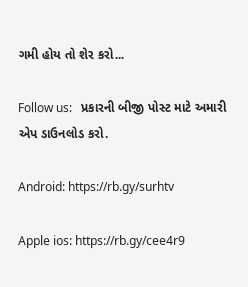ગમી હોય તો શેર કરો...

Follow us:   પ્રકારની બીજી પોસ્ટ માટે અમારી એપ ડાઉનલોડ કરો.

Android: https://rb.gy/surhtv

Apple ios: https://rb.gy/cee4r9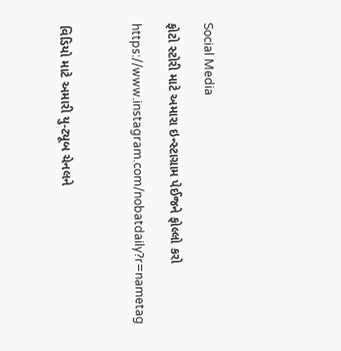Social Media

ફોટો સ્ટોરી માટે અમારા ઇન્સ્ટાગ્રામ પેઈજને ફોલ્લો કરો

https://www.instagram.com/nobatdaily?r=nametag



વિડિયો માટે અમારી યુ-ટ્યૂબ ચેનલને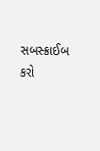સબસ્ક્રાઈબ કરો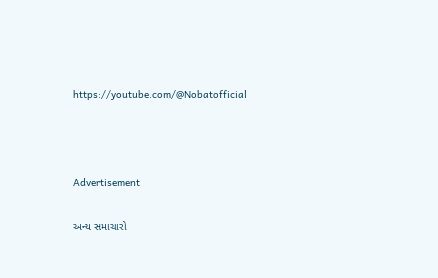https://youtube.com/@Nobatofficial



Advertisement

અન્ય સમાચારો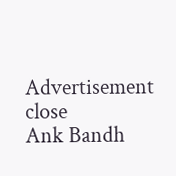Advertisement
close
Ank Bandh